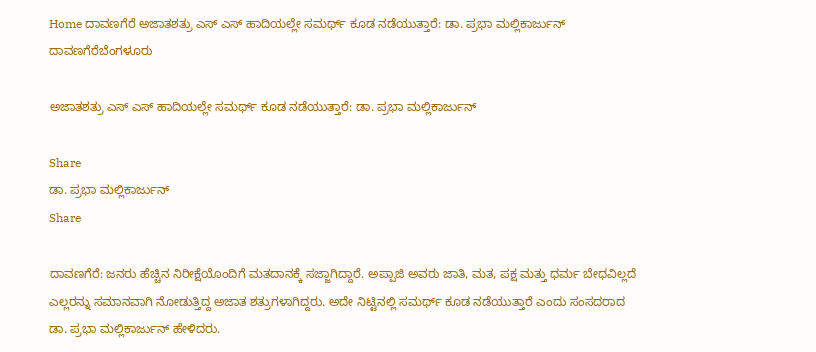Home ದಾವಣಗೆರೆ ಅಜಾತಶತ್ರು ಎಸ್ ಎಸ್ ಹಾದಿಯಲ್ಲೇ ಸಮರ್ಥ್ ಕೂಡ ನಡೆಯುತ್ತಾರೆ: ಡಾ. ಪ್ರಭಾ ಮಲ್ಲಿಕಾರ್ಜುನ್
ದಾವಣಗೆರೆಬೆಂಗಳೂರು

ಅಜಾತಶತ್ರು ಎಸ್ ಎಸ್ ಹಾದಿಯಲ್ಲೇ ಸಮರ್ಥ್ ಕೂಡ ನಡೆಯುತ್ತಾರೆ: ಡಾ. ಪ್ರಭಾ ಮಲ್ಲಿಕಾರ್ಜುನ್

Share
ಡಾ. ಪ್ರಭಾ ಮಲ್ಲಿಕಾರ್ಜುನ್
Share

ದಾವಣಗೆರೆ: ಜನರು ಹೆಚ್ಚಿನ ನಿರೀಕ್ಷೆಯೊಂದಿಗೆ ಮತದಾನಕ್ಕೆ ಸಜ್ಜಾಗಿದ್ದಾರೆ. ಅಪ್ಪಾಜಿ ಅವರು ಜಾತಿ, ಮತ, ಪಕ್ಷ ಮತ್ತು ಧರ್ಮ ಬೇಧವಿಲ್ಲದೆ ಎಲ್ಲರನ್ನು ಸಮಾನವಾಗಿ ನೋಡುತ್ತಿದ್ದ ಅಜಾತ ಶತ್ರುಗಳಾಗಿದ್ದರು. ಅದೇ ನಿಟ್ಟಿನಲ್ಲಿ ಸಮರ್ಥ್ ಕೂಡ ನಡೆಯುತ್ತಾರೆ ಎಂದು ಸಂಸದರಾದ ಡಾ. ಪ್ರಭಾ ಮಲ್ಲಿಕಾರ್ಜುನ್ ಹೇಳಿದರು.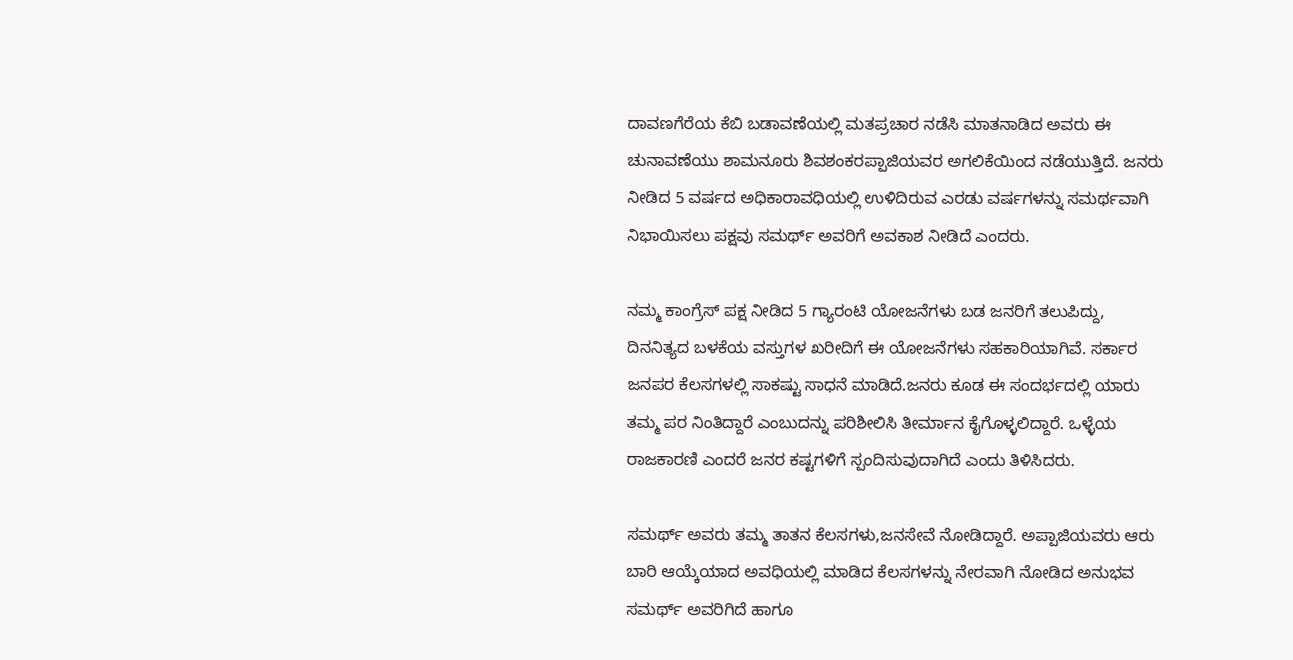ದಾವಣಗೆರೆಯ ಕೆಬಿ ಬಡಾವಣೆಯಲ್ಲಿ ಮತಪ್ರಚಾರ ನಡೆಸಿ ಮಾತನಾಡಿದ ಅವರು ಈ ಚುನಾವಣೆಯು ಶಾಮನೂರು ಶಿವಶಂಕರಪ್ಪಾಜಿಯವರ ಅಗಲಿಕೆಯಿಂದ ನಡೆಯುತ್ತಿದೆ. ಜನರು ನೀಡಿದ 5 ವರ್ಷದ ಅಧಿಕಾರಾವಧಿಯಲ್ಲಿ ಉಳಿದಿರುವ ಎರಡು ವರ್ಷಗಳನ್ನು ಸಮರ್ಥವಾಗಿ ನಿಭಾಯಿಸಲು ಪಕ್ಷವು ಸಮರ್ಥ್ ಅವರಿಗೆ ಅವಕಾಶ ನೀಡಿದೆ ಎಂದರು.

ನಮ್ಮ ಕಾಂಗ್ರೆಸ್ ಪಕ್ಷ ನೀಡಿದ 5 ಗ್ಯಾರಂಟಿ ಯೋಜನೆಗಳು ಬಡ ಜನರಿಗೆ ತಲುಪಿದ್ದು, ದಿನನಿತ್ಯದ ಬಳಕೆಯ ವಸ್ತುಗಳ ಖರೀದಿಗೆ ಈ ಯೋಜನೆಗಳು ಸಹಕಾರಿಯಾಗಿವೆ. ಸರ್ಕಾರ ಜನಪರ ಕೆಲಸಗಳಲ್ಲಿ ಸಾಕಷ್ಟು ಸಾಧನೆ ಮಾಡಿದೆ.ಜನರು ಕೂಡ ಈ ಸಂದರ್ಭದಲ್ಲಿ ಯಾರು ತಮ್ಮ ಪರ ನಿಂತಿದ್ದಾರೆ ಎಂಬುದನ್ನು ಪರಿಶೀಲಿಸಿ ತೀರ್ಮಾನ ಕೈಗೊಳ್ಳಲಿದ್ದಾರೆ. ಒಳ್ಳೆಯ ರಾಜಕಾರಣಿ ಎಂದರೆ ಜನರ ಕಷ್ಟಗಳಿಗೆ ಸ್ಪಂದಿಸುವುದಾಗಿದೆ ಎಂದು ತಿಳಿಸಿದರು.

ಸಮರ್ಥ್ ಅವರು ತಮ್ಮ ತಾತನ ಕೆಲಸಗಳು,ಜನಸೇವೆ ನೋಡಿದ್ದಾರೆ. ಅಪ್ಪಾಜಿಯವರು ಆರು ಬಾರಿ ಆಯ್ಕೆಯಾದ ಅವಧಿಯಲ್ಲಿ ಮಾಡಿದ ಕೆಲಸಗಳನ್ನು ನೇರವಾಗಿ ನೋಡಿದ ಅನುಭವ ಸಮರ್ಥ್ ಅವರಿಗಿದೆ ಹಾಗೂ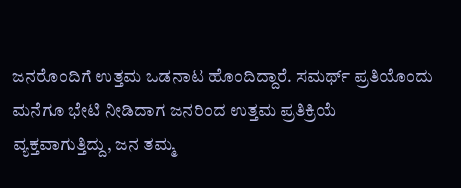ಜನರೊಂದಿಗೆ ಉತ್ತಮ ಒಡನಾಟ ಹೊಂದಿದ್ದಾರೆ. ಸಮರ್ಥ್ ಪ್ರತಿಯೊಂದು ಮನೆಗೂ ಭೇಟಿ ನೀಡಿದಾಗ ಜನರಿಂದ ಉತ್ತಮ ಪ್ರತಿಕ್ರಿಯೆ ವ್ಯಕ್ತವಾಗುತ್ತಿದ್ದು, ಜನ ತಮ್ಮ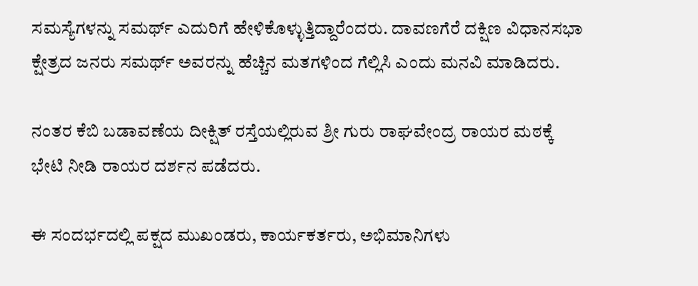ಸಮಸ್ಯೆಗಳನ್ನು ಸಮರ್ಥ್ ಎದುರಿಗೆ ಹೇಳಿಕೊಳ್ಳುತ್ತಿದ್ದಾರೆಂದರು. ದಾವಣಗೆರೆ ದಕ್ಷಿಣ ವಿಧಾನಸಭಾ ಕ್ಷೇತ್ರದ ಜನರು ಸಮರ್ಥ್ ಅವರನ್ನು ಹೆಚ್ಚಿನ ಮತಗಳಿಂದ ಗೆಲ್ಲಿಸಿ ಎಂದು ಮನವಿ ಮಾಡಿದರು.

ನಂತರ ಕೆಬಿ ಬಡಾವಣೆಯ ದೀಕ್ಷಿತ್ ರಸ್ತೆಯಲ್ಲಿರುವ ಶ್ರೀ ಗುರು ರಾಘವೇಂದ್ರ ರಾಯರ ಮಠಕ್ಕೆ ಭೇಟಿ ನೀಡಿ ರಾಯರ ದರ್ಶನ ಪಡೆದರು.

ಈ ಸಂದರ್ಭದಲ್ಲಿ ಪಕ್ಷದ ಮುಖಂಡರು, ಕಾರ್ಯಕರ್ತರು, ಅಭಿಮಾನಿಗಳು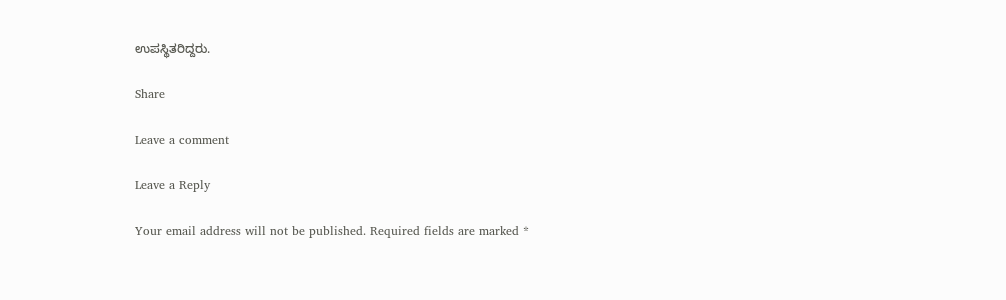ಉಪಸ್ಥಿತರಿದ್ದರು.

Share

Leave a comment

Leave a Reply

Your email address will not be published. Required fields are marked *